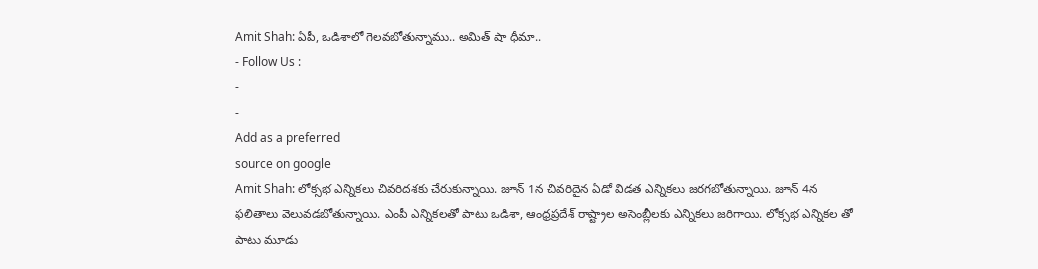Amit Shah: ఏపీ, ఒడిశాలో గెలవబోతున్నాము.. అమిత్ షా ధీమా..
- Follow Us :
-
-
Add as a preferred
source on google
Amit Shah: లోక్సభ ఎన్నికలు చివరిదశకు చేరుకున్నాయి. జూన్ 1న చివరిదైన ఏడో విడత ఎన్నికలు జరగబోతున్నాయి. జూన్ 4న ఫలితాలు వెలువడబోతున్నాయి. ఎంపీ ఎన్నికలతో పాటు ఒడిశా, ఆంధ్రప్రదేశ్ రాష్ట్రాల అసెంబ్లీలకు ఎన్నికలు జరిగాయి. లోక్సభ ఎన్నికల తో పాటు మూడు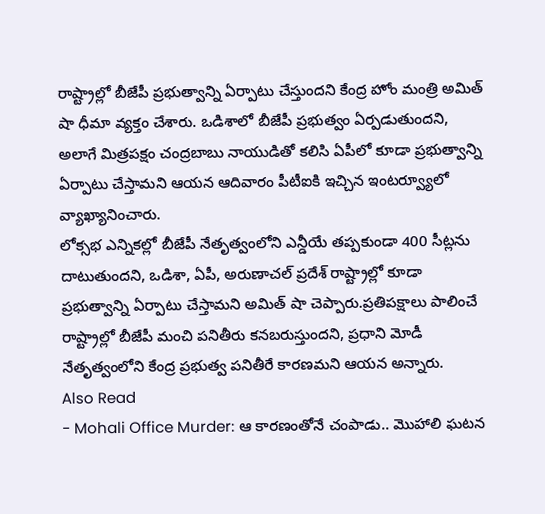రాష్ట్రాల్లో బీజేపీ ప్రభుత్వాన్ని ఏర్పాటు చేస్తుందని కేంద్ర హోం మంత్రి అమిత్ షా ధీమా వ్యక్తం చేశారు. ఒడిశాలో బీజేపీ ప్రభుత్వం ఏర్పడుతుందని, అలాగే మిత్రపక్షం చంద్రబాబు నాయుడితో కలిసి ఏపీలో కూడా ప్రభుత్వాన్ని ఏర్పాటు చేస్తామని ఆయన ఆదివారం పీటీఐకి ఇచ్చిన ఇంటర్వ్యూలో వ్యాఖ్యానించారు.
లోక్సభ ఎన్నికల్లో బీజేపీ నేతృత్వంలోని ఎన్డీయే తప్పకుండా 400 సీట్లను దాటుతుందని, ఒడిశా, ఏపీ, అరుణాచల్ ప్రదేశ్ రాష్ట్రాల్లో కూడా ప్రభుత్వాన్ని ఏర్పాటు చేస్తామని అమిత్ షా చెప్పారు.ప్రతిపక్షాలు పాలించే రాష్ట్రాల్లో బీజేపీ మంచి పనితీరు కనబరుస్తుందని, ప్రధాని మోడీ నేతృత్వంలోని కేంద్ర ప్రభుత్వ పనితీరే కారణమని ఆయన అన్నారు.
Also Read
- Mohali Office Murder: ఆ కారణంతోనే చంపాడు.. మొహాలి ఘటన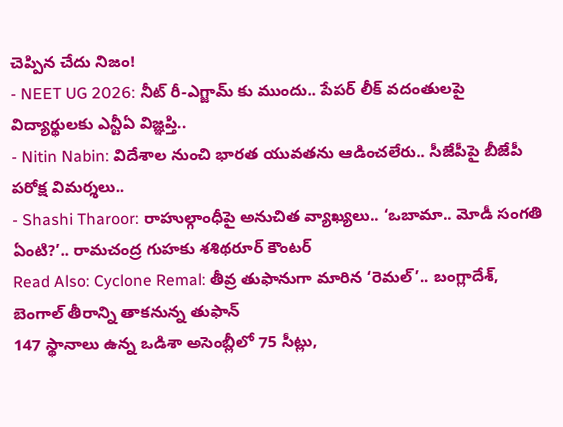చెప్పిన చేదు నిజం!
- NEET UG 2026: నీట్ రీ-ఎగ్జామ్ కు ముందు.. పేపర్ లీక్ వదంతులపై విద్యార్థులకు ఎన్టీఏ విజ్ఞప్తి..
- Nitin Nabin: విదేశాల నుంచి భారత యువతను ఆడించలేరు.. సీజేపీపై బీజేపీ పరోక్ష విమర్శలు..
- Shashi Tharoor: రాహుల్గాంధీపై అనుచిత వ్యాఖ్యలు.. ‘ఒబామా.. మోడీ సంగతి ఏంటి?’.. రామచంద్ర గుహకు శశిథరూర్ కౌంటర్
Read Also: Cyclone Remal: తీవ్ర తుఫానుగా మారిన ‘రెమల్’.. బంగ్లాదేశ్, బెంగాల్ తీరాన్ని తాకనున్న తుఫాన్
147 స్థానాలు ఉన్న ఒడిశా అసెంబ్లీలో 75 సీట్లు,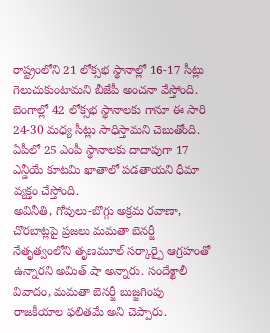రాష్ట్రంలోని 21 లోక్సభ స్థానాల్లో 16-17 సీట్లు గెలుచుకుంటామని బీజేపీ అంచనా వేస్తోంది. బెంగాల్లో 42 లోక్సభ స్థానాలకు గానూ ఈ సారి 24-30 మధ్య సీట్లు సాధిస్తామని చెబుతోంది. ఏపీలో 25 ఎంపీ స్థానాలకు దాదాపుగా 17 ఎన్డీయే కూటమి ఖాతాలో పడతాయని ధీమా వ్యక్తం చేస్తోంది.
అవినీతి, గోవులు-బొగ్గు అక్రమ రవాణా, చొరబాట్లపై ప్రజలు మమతా బెనర్జీ నేతృత్వంలోని తృణమూల్ సర్కార్పై ఆగ్రహంతో ఉన్నారని అమిత్ షా అన్నారు. సందేశ్ఖాలీ వివాదం, మమతా బెనర్జీ బుజ్జగింపు రాజకీయాల ఫలితమే అని చెప్పారు.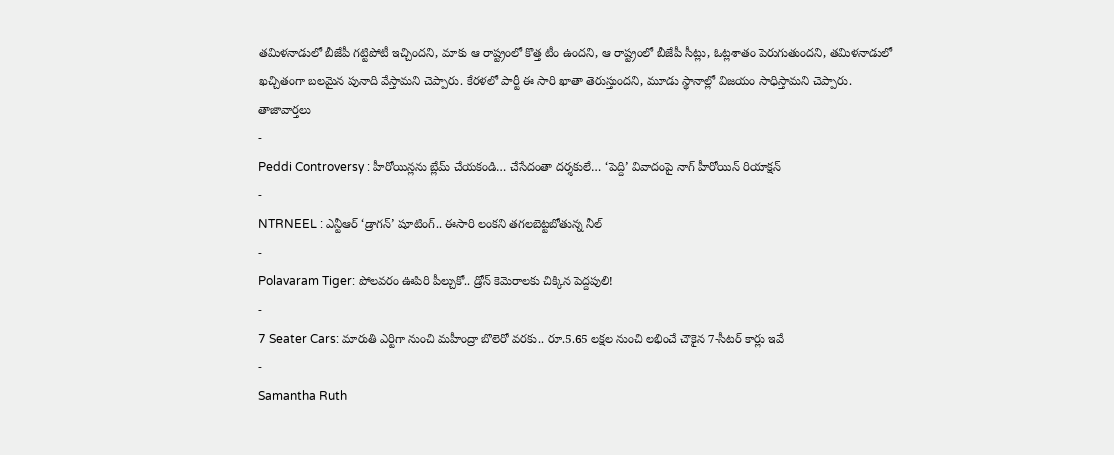తమిళనాడులో బీజేపీ గట్టిపోటీ ఇచ్చిందని, మాకు ఆ రాష్ట్రంలో కొత్త టీం ఉందని, ఆ రాష్ట్రంలో బీజేపీ సీట్లు, ఓట్లశాతం పెరుగుతుందని, తమిళనాడులో ఖచ్చితంగా బలమైన పునాది వేస్తామని చెప్పారు. కేరళలో పార్టీ ఈ సారి ఖాతా తెరుస్తుందని, మూడు స్థానాల్లో విజయం సాధిస్తామని చెప్పారు.
తాజావార్తలు
-
Peddi Controversy : హీరోయిన్లను బ్లేమ్ చేయకండి… చేసేదంతా దర్శకులే… ‘పెద్ది’ వివాదంపై నాగ్ హీరోయిన్ రియాక్షన్
-
NTRNEEL : ఎన్టీఆర్ ‘డ్రాగన్’ షూటింగ్.. ఈసారి లంకని తగలబెట్టబోతున్న నీల్
-
Polavaram Tiger: పోలవరం ఊపిరి పీల్చుకో.. డ్రోన్ కెమెరాలకు చిక్కిన పెద్దపులి!
-
7 Seater Cars: మారుతి ఎర్టిగా నుంచి మహీంద్రా బొలెరో వరకు.. రూ.5.65 లక్షల నుంచి లభించే చౌకైన 7-సీటర్ కార్లు ఇవే
-
Samantha Ruth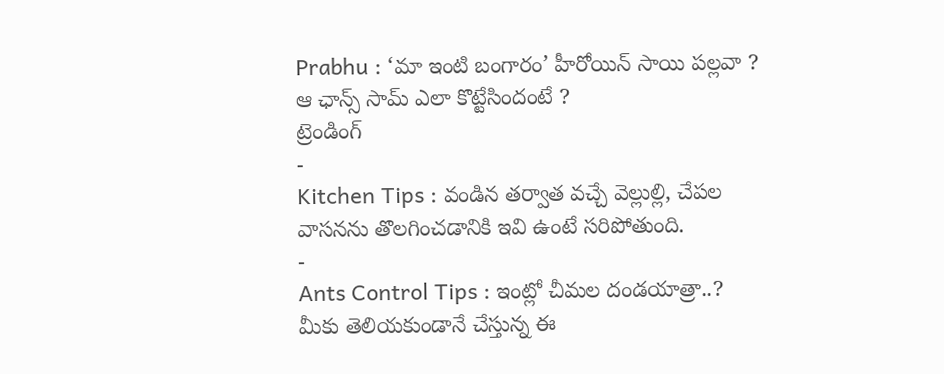Prabhu : ‘మా ఇంటి బంగారం’ హీరోయిన్ సాయి పల్లవా ? ఆ ఛాన్స్ సామ్ ఎలా కొట్టేసిందంటే ?
ట్రెండింగ్
-
Kitchen Tips : వండిన తర్వాత వచ్చే వెల్లుల్లి, చేపల వాసనను తొలగించడానికి ఇవి ఉంటే సరిపోతుంది.
-
Ants Control Tips : ఇంట్లో చీమల దండయాత్రా..? మీకు తెలియకుండానే చేస్తున్న ఈ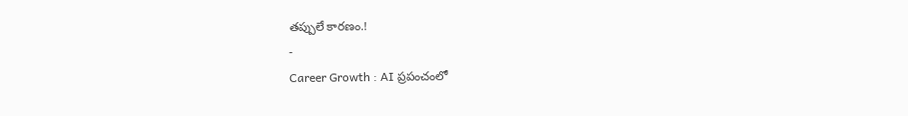తప్పులే కారణం.!
-
Career Growth : AI ప్రపంచంలో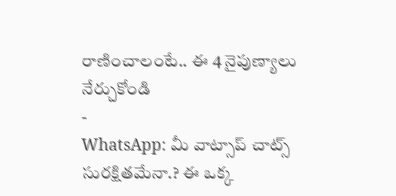రాణించాలంటే.. ఈ 4 నైపుణ్యాలు నేర్చుకోండి
-
WhatsApp: మీ వాట్సాప్ చాట్స్ సురక్షితమేనా.? ఈ ఒక్క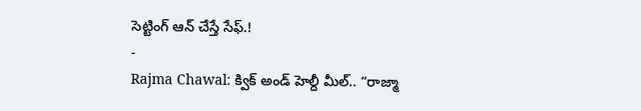సెట్టింగ్ ఆన్ చేస్తే సేఫ్.!
-
Rajma Chawal: క్విక్ అండ్ హెల్దీ మీల్.. “రాజ్మా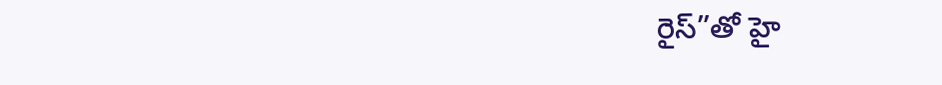రైస్”తో హై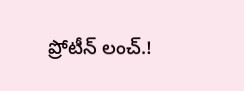ప్రోటీన్ లంచ్.!